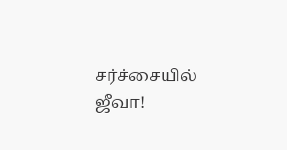சர்ச்சையில் ஜீவா!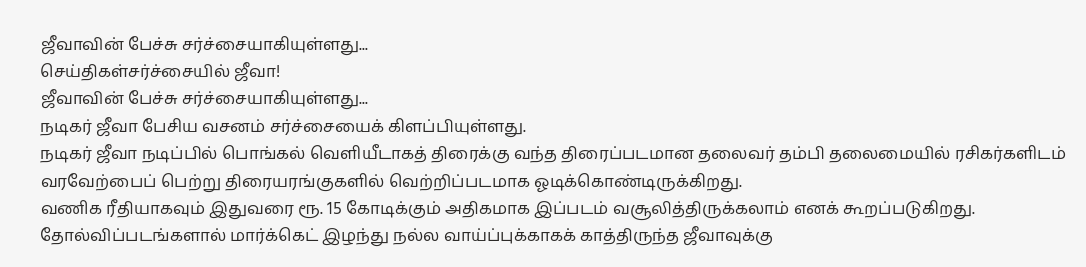ஜீவாவின் பேச்சு சர்ச்சையாகியுள்ளது...
செய்திகள்சர்ச்சையில் ஜீவா!
ஜீவாவின் பேச்சு சர்ச்சையாகியுள்ளது...
நடிகர் ஜீவா பேசிய வசனம் சர்ச்சையைக் கிளப்பியுள்ளது.
நடிகர் ஜீவா நடிப்பில் பொங்கல் வெளியீடாகத் திரைக்கு வந்த திரைப்படமான தலைவர் தம்பி தலைமையில் ரசிகர்களிடம் வரவேற்பைப் பெற்று திரையரங்குகளில் வெற்றிப்படமாக ஓடிக்கொண்டிருக்கிறது.
வணிக ரீதியாகவும் இதுவரை ரூ. 15 கோடிக்கும் அதிகமாக இப்படம் வசூலித்திருக்கலாம் எனக் கூறப்படுகிறது.
தோல்விப்படங்களால் மார்க்கெட் இழந்து நல்ல வாய்ப்புக்காகக் காத்திருந்த ஜீவாவுக்கு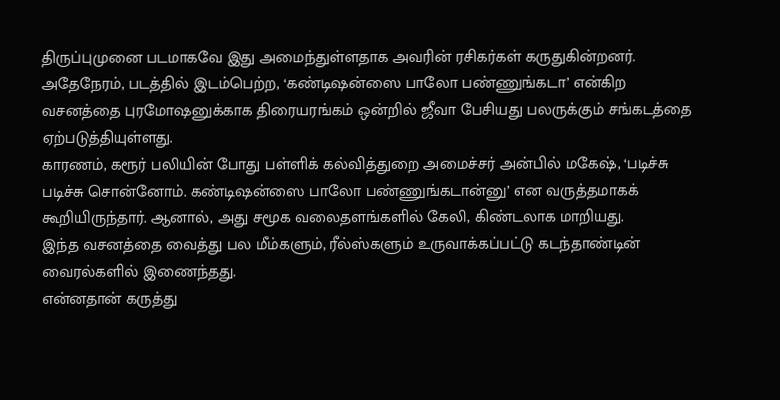திருப்புமுனை படமாகவே இது அமைந்துள்ளதாக அவரின் ரசிகர்கள் கருதுகின்றனர்.
அதேநேரம், படத்தில் இடம்பெற்ற, ‘கண்டிஷன்ஸை பாலோ பண்ணுங்கடா’ என்கிற வசனத்தை புரமோஷனுக்காக திரையரங்கம் ஒன்றில் ஜீவா பேசியது பலருக்கும் சங்கடத்தை ஏற்படுத்தியுள்ளது.
காரணம், கரூர் பலியின் போது பள்ளிக் கல்வித்துறை அமைச்சர் அன்பில் மகேஷ், ‘படிச்சு படிச்சு சொன்னோம். கண்டிஷன்ஸை பாலோ பண்ணுங்கடான்னு’ என வருத்தமாகக் கூறியிருந்தார். ஆனால், அது சமூக வலைதளங்களில் கேலி, கிண்டலாக மாறியது.
இந்த வசனத்தை வைத்து பல மீம்களும், ரீல்ஸ்களும் உருவாக்கப்பட்டு கடந்தாண்டின் வைரல்களில் இணைந்தது.
என்னதான் கருத்து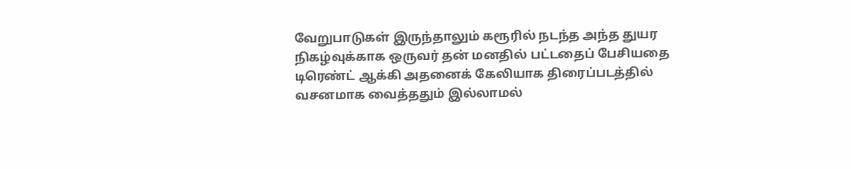வேறுபாடுகள் இருந்தாலும் கரூரில் நடந்த அந்த துயர நிகழ்வுக்காக ஒருவர் தன் மனதில் பட்டதைப் பேசியதை டிரெண்ட் ஆக்கி அதனைக் கேலியாக திரைப்படத்தில் வசனமாக வைத்ததும் இல்லாமல்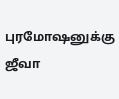புரமோஷனுக்கு ஜீவா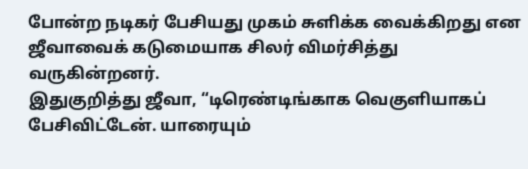போன்ற நடிகர் பேசியது முகம் சுளிக்க வைக்கிறது என ஜீவாவைக் கடுமையாக சிலர் விமர்சித்து வருகின்றனர்.
இதுகுறித்து ஜீவா, “டிரெண்டிங்காக வெகுளியாகப் பேசிவிட்டேன். யாரையும்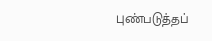புண்படுத்தப்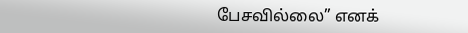பேசவில்லை” எனக்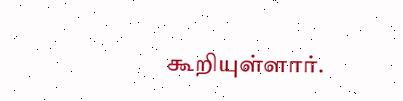கூறியுள்ளார்.